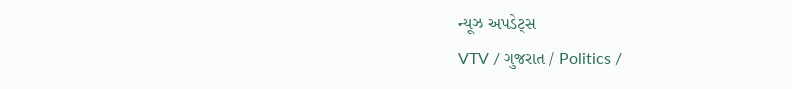ન્યૂઝ અપડેટ્સ
VTV / ગુજરાત / Politics /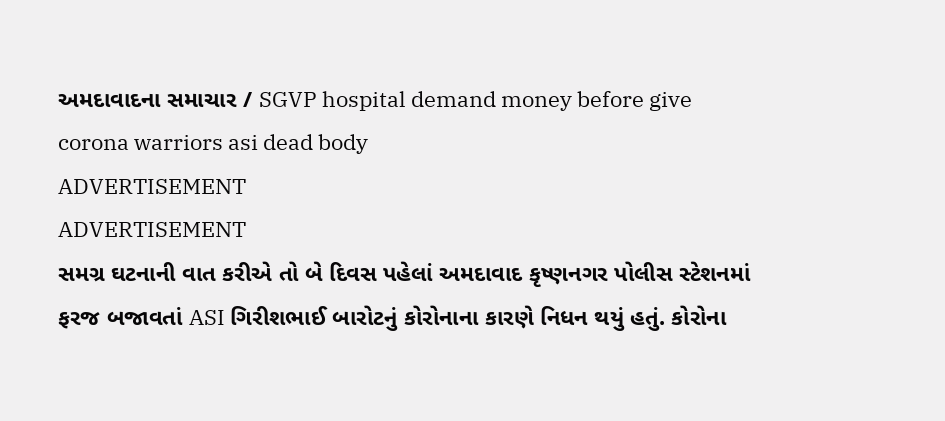અમદાવાદના સમાચાર / SGVP hospital demand money before give corona warriors asi dead body
ADVERTISEMENT
ADVERTISEMENT
સમગ્ર ઘટનાની વાત કરીએ તો બે દિવસ પહેલાં અમદાવાદ કૃષ્ણનગર પોલીસ સ્ટેશનમાં ફરજ બજાવતાં ASI ગિરીશભાઈ બારોટનું કોરોનાના કારણે નિધન થયું હતું. કોરોના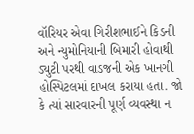વૉરિયર એવા ગિરીશભાઈને કિડની અને ન્યુમોનિયાની બિમારી હોવાથી ડ્યુટી પરથી વાડજની એક ખાનગી હોસ્પિટલમાં દાખલ કરાયા હતા. જો કે ત્યાં સારવારની પૂર્ણ વ્યવસ્થા ન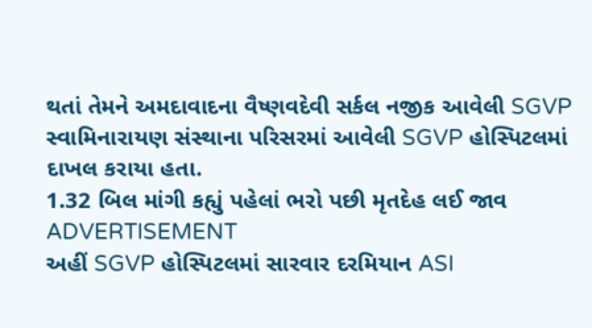થતાં તેમને અમદાવાદના વૈષ્ણવદેવી સર્કલ નજીક આવેલી SGVP સ્વામિનારાયણ સંસ્થાના પરિસરમાં આવેલી SGVP હોસ્પિટલમાં દાખલ કરાયા હતા.
1.32 બિલ માંગી કહ્યું પહેલાં ભરો પછી મૃતદેહ લઈ જાવ
ADVERTISEMENT
અહીં SGVP હોસ્પિટલમાં સારવાર દરમિયાન ASI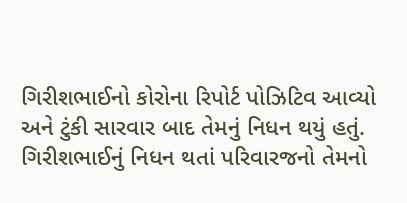ગિરીશભાઈનો કોરોના રિપોર્ટ પોઝિટિવ આવ્યો અને ટુંકી સારવાર બાદ તેમનું નિધન થયું હતું. ગિરીશભાઈનું નિધન થતાં પરિવારજનો તેમનો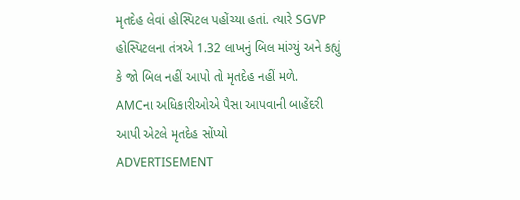મૃતદેહ લેવાં હોસ્પિટલ પહોંચ્યા હતાં. ત્યારે SGVP હોસ્પિટલના તંત્રએ 1.32 લાખનું બિલ માંગ્યું અને કહ્યું કે જો બિલ નહીં આપો તો મૃતદેહ નહીં મળે.
AMCના અધિકારીઓએ પૈસા આપવાની બાહેંદરી આપી એટલે મૃતદેહ સોંપ્યો
ADVERTISEMENT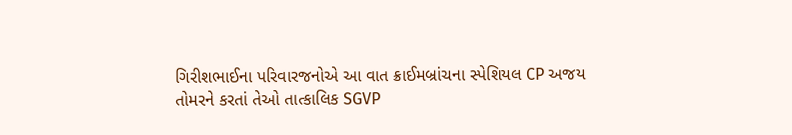ગિરીશભાઈના પરિવારજનોએ આ વાત ક્રાઈમબ્રાંચના સ્પેશિયલ CP અજય તોમરને કરતાં તેઓ તાત્કાલિક SGVP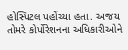હોસ્પિટલ પહોંચ્યા હતા. અજય તોમરે કોર્પોરેશનના અધિકારીઓને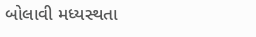બોલાવી મધ્યસ્થતા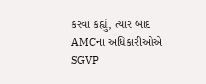કરવા કહ્યું, ત્યાર બાદ AMCના અધિકારીઓએ SGVP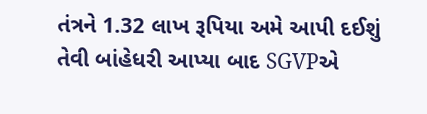તંત્રને 1.32 લાખ રૂપિયા અમે આપી દઈશું તેવી બાંહેધરી આપ્યા બાદ SGVPએ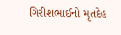ગિરીશભાઈનો મૃતદેહ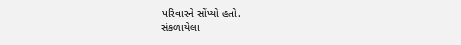પરિવારને સોંપ્યો હતો.
સંકળાયેલા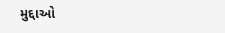મુદ્દાઓ